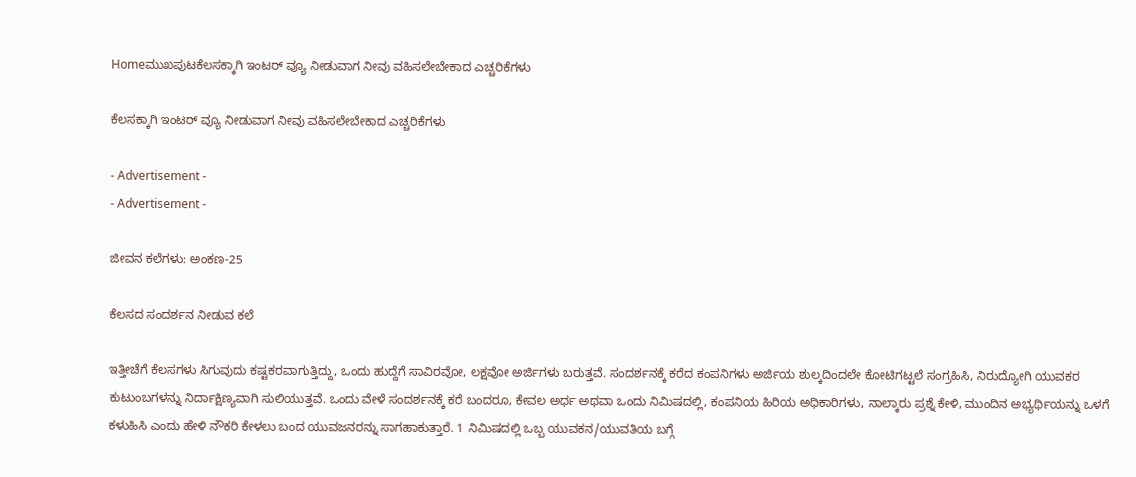Homeಮುಖಪುಟಕೆಲಸಕ್ಕಾಗಿ ಇಂಟರ್ ವ್ಯೂ ನೀಡುವಾಗ ನೀವು ವಹಿಸಲೇಬೇಕಾದ ಎಚ್ಚರಿಕೆಗಳು

ಕೆಲಸಕ್ಕಾಗಿ ಇಂಟರ್ ವ್ಯೂ ನೀಡುವಾಗ ನೀವು ವಹಿಸಲೇಬೇಕಾದ ಎಚ್ಚರಿಕೆಗಳು

- Advertisement -
- Advertisement -

ಜೀವನ ಕಲೆಗಳು: ಅಂಕಣ-25

ಕೆಲಸದ ಸಂದರ್ಶನ ನೀಡುವ ಕಲೆ

ಇತ್ತೀಚೆಗೆ ಕೆಲಸಗಳು ಸಿಗುವುದು ಕಷ್ಟಕರವಾಗುತ್ತಿದ್ದು, ಒಂದು ಹುದ್ದೆಗೆ ಸಾವಿರವೋ, ಲಕ್ಷವೋ ಅರ್ಜಿಗಳು ಬರುತ್ತವೆ. ಸಂದರ್ಶನಕ್ಕೆ ಕರೆದ ಕಂಪನಿಗಳು ಅರ್ಜಿಯ ಶುಲ್ಕದಿಂದಲೇ ಕೋಟಿಗಟ್ಟಲೆ ಸಂಗ್ರಹಿಸಿ, ನಿರುದ್ಯೋಗಿ ಯುವಕರ ಕುಟುಂಬಗಳನ್ನು ನಿರ್ದಾಕ್ಷಿಣ್ಯವಾಗಿ ಸುಲಿಯುತ್ತವೆ. ಒಂದು ವೇಳೆ ಸಂದರ್ಶನಕ್ಕೆ ಕರೆ ಬಂದರೂ, ಕೇವಲ ಅರ್ಧ ಅಥವಾ ಒಂದು ನಿಮಿಷದಲ್ಲಿ, ಕಂಪನಿಯ ಹಿರಿಯ ಅಧಿಕಾರಿಗಳು, ನಾಲ್ಕಾರು ಪ್ರಶ್ನೆ ಕೇಳಿ, ಮುಂದಿನ ಅಭ್ಯರ್ಥಿಯನ್ನು ಒಳಗೆ ಕಳುಹಿಸಿ ಎಂದು ಹೇಳಿ ನೌಕರಿ ಕೇಳಲು ಬಂದ ಯುವಜನರನ್ನು ಸಾಗಹಾಕುತ್ತಾರೆ. 1 ನಿಮಿಷದಲ್ಲಿ ಒಬ್ಬ ಯುವಕನ/ಯುವತಿಯ ಬಗ್ಗೆ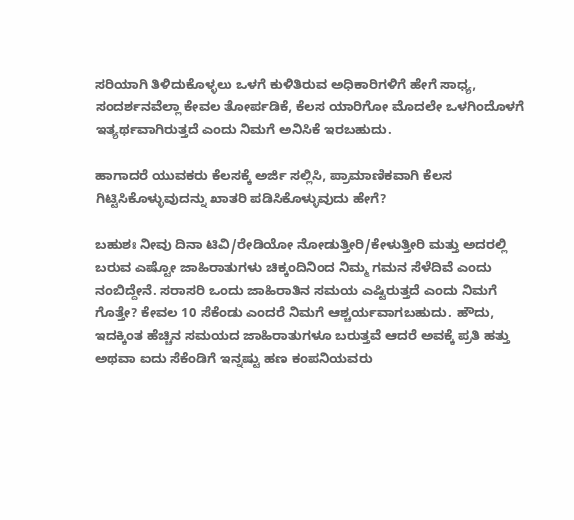ಸರಿಯಾಗಿ ತಿಳಿದುಕೊಳ್ಳಲು ಒಳಗೆ ಕುಳಿತಿರುವ ಅಧಿಕಾರಿಗಳಿಗೆ ಹೇಗೆ ಸಾಧ್ಯ, ಸಂದರ್ಶನವೆಲ್ಲಾ ಕೇವಲ ತೋರ್ಪಡಿಕೆ, ಕೆಲಸ ಯಾರಿಗೋ ಮೊದಲೇ ಒಳಗಿಂದೊಳಗೆ ಇತ್ಯರ್ಥವಾಗಿರುತ್ತದೆ ಎಂದು ನಿಮಗೆ ಅನಿಸಿಕೆ ಇರಬಹುದು.

ಹಾಗಾದರೆ ಯುವಕರು ಕೆಲಸಕ್ಕೆ ಅರ್ಜಿ ಸಲ್ಲಿಸಿ, ಪ್ರಾಮಾಣಿಕವಾಗಿ ಕೆಲಸ ಗಿಟ್ಟಿಸಿಕೊಳ್ಳುವುದನ್ನು ಖಾತರಿ ಪಡಿಸಿಕೊಳ್ಳುವುದು ಹೇಗೆ?

ಬಹುಶಃ ನೀವು ದಿನಾ ಟಿವಿ/ರೇಡಿಯೋ ನೋಡುತ್ತೀರಿ/ಕೇಳುತ್ತೀರಿ ಮತ್ತು ಅದರಲ್ಲಿ ಬರುವ ಎಷ್ಟೋ ಜಾಹಿರಾತುಗಳು ಚಿಕ್ಕಂದಿನಿಂದ ನಿಮ್ಮ ಗಮನ ಸೆಳೆದಿವೆ ಎಂದು ನಂಬಿದ್ದೇನೆ. ಸರಾಸರಿ ಒಂದು ಜಾಹಿರಾತಿನ ಸಮಯ ಎಷ್ಟಿರುತ್ತದೆ ಎಂದು ನಿಮಗೆ ಗೊತ್ತೇ? ಕೇವಲ 10 ಸೆಕೆಂಡು ಎಂದರೆ ನಿಮಗೆ ಆಶ್ಚರ್ಯವಾಗಬಹುದು. ಹೌದು, ಇದಕ್ಕಿಂತ ಹೆಚ್ಚಿನ ಸಮಯದ ಜಾಹಿರಾತುಗಳೂ ಬರುತ್ತವೆ ಆದರೆ ಅವಕ್ಕೆ ಪ್ರತಿ ಹತ್ತು ಅಥವಾ ಐದು ಸೆಕೆಂಡಿಗೆ ಇನ್ನಷ್ಟು ಹಣ ಕಂಪನಿಯವರು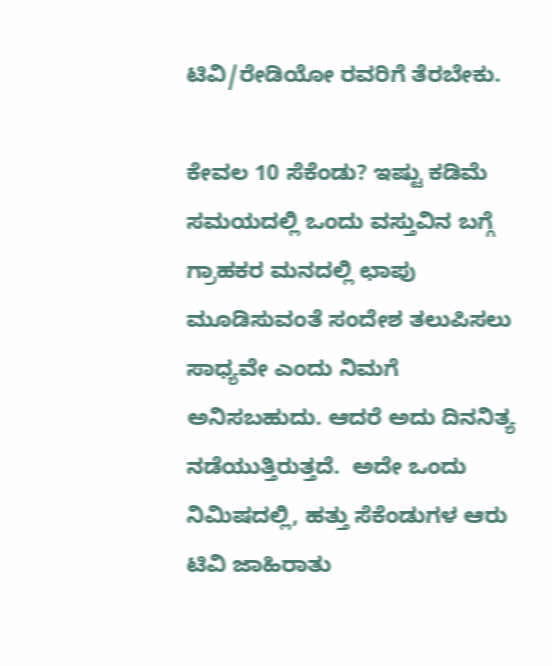ಟಿವಿ/ರೇಡಿಯೋ ರವರಿಗೆ ತೆರಬೇಕು.

ಕೇವಲ 10 ಸೆಕೆಂಡು? ಇಷ್ಟು ಕಡಿಮೆ ಸಮಯದಲ್ಲಿ ಒಂದು ವಸ್ತುವಿನ ಬಗ್ಗೆ ಗ್ರಾಹಕರ ಮನದಲ್ಲಿ ಛಾಪು ಮೂಡಿಸುವಂತೆ ಸಂದೇಶ ತಲುಪಿಸಲು ಸಾಧ್ಯವೇ ಎಂದು ನಿಮಗೆ ಅನಿಸಬಹುದು. ಆದರೆ ಅದು ದಿನನಿತ್ಯ ನಡೆಯುತ್ತಿರುತ್ತದೆ.  ಅದೇ ಒಂದು ನಿಮಿಷದಲ್ಲಿ, ಹತ್ತು ಸೆಕೆಂಡುಗಳ ಆರು ಟಿವಿ ಜಾಹಿರಾತು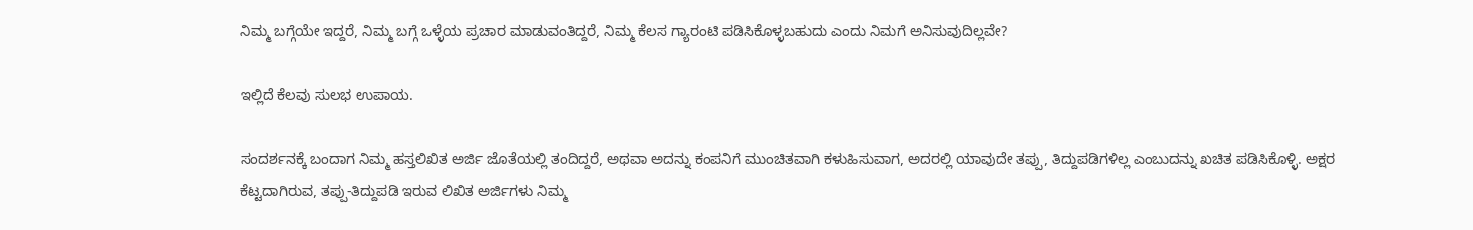ನಿಮ್ಮ ಬಗ್ಗೆಯೇ ಇದ್ದರೆ, ನಿಮ್ಮ ಬಗ್ಗೆ ಒಳ್ಳೆಯ ಪ್ರಚಾರ ಮಾಡುವಂತಿದ್ದರೆ, ನಿಮ್ಮ ಕೆಲಸ ಗ್ಯಾರಂಟಿ ಪಡಿಸಿಕೊಳ್ಳಬಹುದು ಎಂದು ನಿಮಗೆ ಅನಿಸುವುದಿಲ್ಲವೇ?

ಇಲ್ಲಿದೆ ಕೆಲವು ಸುಲಭ ಉಪಾಯ.

ಸಂದರ್ಶನಕ್ಕೆ ಬಂದಾಗ ನಿಮ್ಮ ಹಸ್ತಲಿಖಿತ ಅರ್ಜಿ ಜೊತೆಯಲ್ಲಿ ತಂದಿದ್ದರೆ, ಅಥವಾ ಅದನ್ನು ಕಂಪನಿಗೆ ಮುಂಚಿತವಾಗಿ ಕಳುಹಿಸುವಾಗ, ಅದರಲ್ಲಿ ಯಾವುದೇ ತಪ್ಪು, ತಿದ್ದುಪಡಿಗಳಿಲ್ಲ ಎಂಬುದನ್ನು ಖಚಿತ ಪಡಿಸಿಕೊಳ್ಳಿ. ಅಕ್ಷರ ಕೆಟ್ಟದಾಗಿರುವ, ತಪ್ಪು-ತಿದ್ದುಪಡಿ ಇರುವ ಲಿಖಿತ ಅರ್ಜಿಗಳು ನಿಮ್ಮ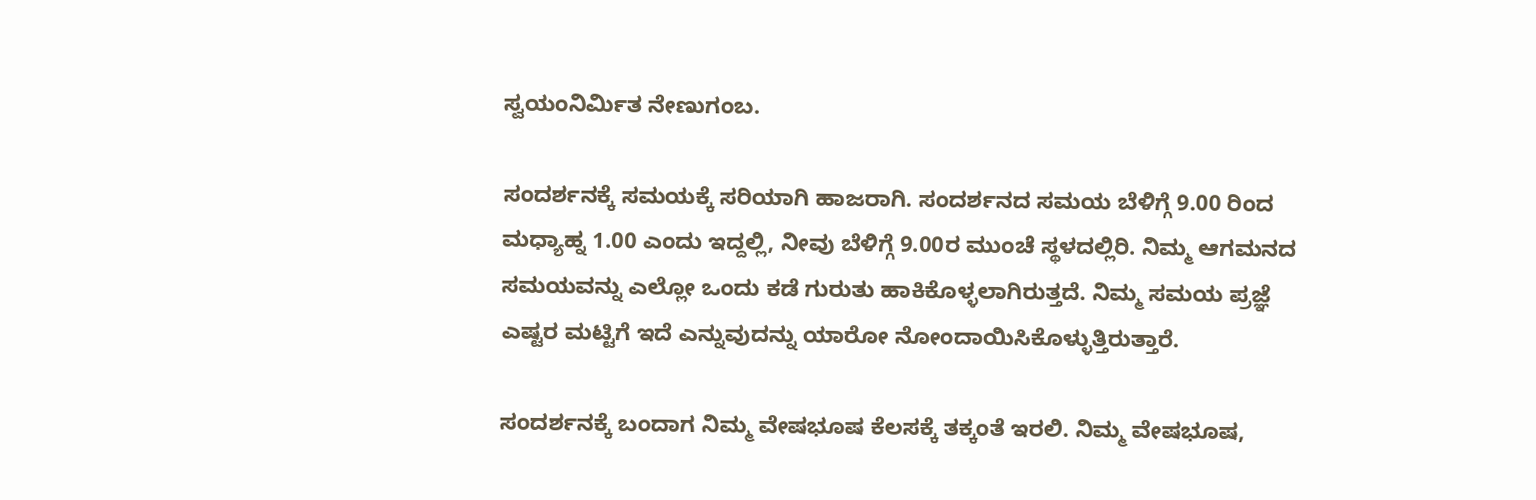ಸ್ವಯಂನಿರ್ಮಿತ ನೇಣುಗಂಬ.

ಸಂದರ್ಶನಕ್ಕೆ ಸಮಯಕ್ಕೆ ಸರಿಯಾಗಿ ಹಾಜರಾಗಿ. ಸಂದರ್ಶನದ ಸಮಯ ಬೆಳಿಗ್ಗೆ 9.00 ರಿಂದ ಮಧ್ಯಾಹ್ನ 1.00 ಎಂದು ಇದ್ದಲ್ಲಿ, ನೀವು ಬೆಳಿಗ್ಗೆ 9.00ರ ಮುಂಚೆ ಸ್ಥಳದಲ್ಲಿರಿ. ನಿಮ್ಮ ಆಗಮನದ ಸಮಯವನ್ನು ಎಲ್ಲೋ ಒಂದು ಕಡೆ ಗುರುತು ಹಾಕಿಕೊಳ್ಳಲಾಗಿರುತ್ತದೆ. ನಿಮ್ಮ ಸಮಯ ಪ್ರಜ್ಞೆ ಎಷ್ಟರ ಮಟ್ಟಿಗೆ ಇದೆ ಎನ್ನುವುದನ್ನು ಯಾರೋ ನೋಂದಾಯಿಸಿಕೊಳ್ಳುತ್ತಿರುತ್ತಾರೆ.

ಸಂದರ್ಶನಕ್ಕೆ ಬಂದಾಗ ನಿಮ್ಮ ವೇಷಭೂಷ ಕೆಲಸಕ್ಕೆ ತಕ್ಕಂತೆ ಇರಲಿ. ನಿಮ್ಮ ವೇಷಭೂಷ,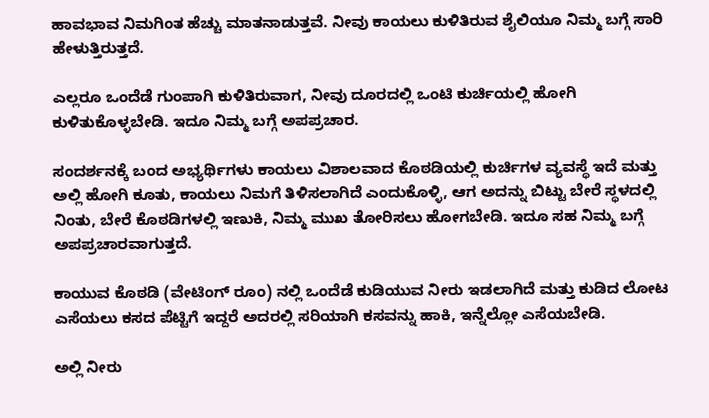ಹಾವಭಾವ ನಿಮಗಿಂತ ಹೆಚ್ಚು ಮಾತನಾಡುತ್ತವೆ. ನೀವು ಕಾಯಲು ಕುಳಿತಿರುವ ಶೈಲಿಯೂ ನಿಮ್ಮ ಬಗ್ಗೆ ಸಾರಿ ಹೇಳುತ್ತಿರುತ್ತದೆ.

ಎಲ್ಲರೂ ಒಂದೆಡೆ ಗುಂಪಾಗಿ ಕುಳಿತಿರುವಾಗ, ನೀವು ದೂರದಲ್ಲಿ ಒಂಟಿ ಕುರ್ಚಿಯಲ್ಲಿ ಹೋಗಿ ಕುಳಿತುಕೊಳ್ಳಬೇಡಿ. ಇದೂ ನಿಮ್ಮ ಬಗ್ಗೆ ಅಪಪ್ರಚಾರ.

ಸಂದರ್ಶನಕ್ಕೆ ಬಂದ ಅಭ್ಯರ್ಥಿಗಳು ಕಾಯಲು ವಿಶಾಲವಾದ ಕೊಠಡಿಯಲ್ಲಿ ಕುರ್ಚಿಗಳ ವ್ಯವಸ್ಥೆ ಇದೆ ಮತ್ತು ಅಲ್ಲಿ ಹೋಗಿ ಕೂತು, ಕಾಯಲು ನಿಮಗೆ ತಿಳಿಸಲಾಗಿದೆ ಎಂದುಕೊಳ್ಳಿ, ಆಗ ಅದನ್ನು ಬಿಟ್ಟು ಬೇರೆ ಸ್ಥಳದಲ್ಲಿ ನಿಂತು, ಬೇರೆ ಕೊಠಡಿಗಳಲ್ಲಿ ಇಣುಕಿ, ನಿಮ್ಮ ಮುಖ ತೋರಿಸಲು ಹೋಗಬೇಡಿ. ಇದೂ ಸಹ ನಿಮ್ಮ ಬಗ್ಗೆ ಅಪಪ್ರಚಾರವಾಗುತ್ತದೆ.

ಕಾಯುವ ಕೊಠಡಿ (ವೇಟಿಂಗ್ ರೂಂ) ನಲ್ಲಿ ಒಂದೆಡೆ ಕುಡಿಯುವ ನೀರು ಇಡಲಾಗಿದೆ ಮತ್ತು ಕುಡಿದ ಲೋಟ ಎಸೆಯಲು ಕಸದ ಪೆಟ್ಟಿಗೆ ಇದ್ದರೆ ಅದರಲ್ಲಿ ಸರಿಯಾಗಿ ಕಸವನ್ನು ಹಾಕಿ, ಇನ್ನೆಲ್ಲೋ ಎಸೆಯಬೇಡಿ.

ಅಲ್ಲಿ ನೀರು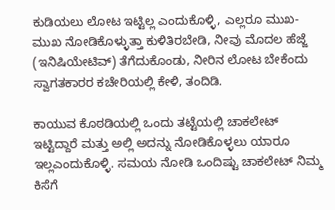ಕುಡಿಯಲು ಲೋಟ ಇಟ್ಟಿಲ್ಲ ಎಂದುಕೊಳ್ಳಿ, ಎಲ್ಲರೂ ಮುಖ-ಮುಖ ನೋಡಿಕೊಳ್ಳುತ್ತಾ ಕುಳಿತಿರಬೇಡಿ, ನೀವು ಮೊದಲ ಹೆಜ್ಜೆ (ಇನಿಷಿಯೇಟಿವ್) ತೆಗೆದುಕೊಂಡು, ನೀರಿನ ಲೋಟ ಬೇಕೆಂದು ಸ್ವಾಗತಕಾರರ ಕಚೇರಿಯಲ್ಲಿ ಕೇಳಿ, ತಂದಿಡಿ.

ಕಾಯುವ ಕೊಠಡಿಯಲ್ಲಿ ಒಂದು ತಟ್ಟೆಯಲ್ಲಿ ಚಾಕಲೇಟ್ ಇಟ್ಟಿದ್ದಾರೆ ಮತ್ತು ಅಲ್ಲಿ ಅದನ್ನು ನೋಡಿಕೊಳ್ಳಲು ಯಾರೂ ಇಲ್ಲಎಂದುಕೊಳ್ಳಿ. ಸಮಯ ನೋಡಿ ಒಂದಿಷ್ಟು ಚಾಕಲೇಟ್ ನಿಮ್ಮ ಕಿಸೆಗೆ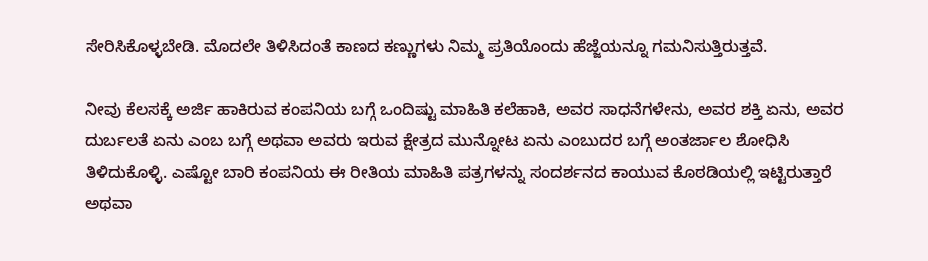ಸೇರಿಸಿಕೊಳ್ಳಬೇಡಿ. ಮೊದಲೇ ತಿಳಿಸಿದಂತೆ ಕಾಣದ ಕಣ್ಣುಗಳು ನಿಮ್ಮ ಪ್ರತಿಯೊಂದು ಹೆಜ್ಜೆಯನ್ನೂ ಗಮನಿಸುತ್ತಿರುತ್ತವೆ.

ನೀವು ಕೆಲಸಕ್ಕೆ ಅರ್ಜಿ ಹಾಕಿರುವ ಕಂಪನಿಯ ಬಗ್ಗೆ ಒಂದಿಷ್ಟು ಮಾಹಿತಿ ಕಲೆಹಾಕಿ, ಅವರ ಸಾಧನೆಗಳೇನು, ಅವರ ಶಕ್ತಿ ಏನು, ಅವರ ದುರ್ಬಲತೆ ಏನು ಎಂಬ ಬಗ್ಗೆ ಅಥವಾ ಅವರು ಇರುವ ಕ್ಷೇತ್ರದ ಮುನ್ನೋಟ ಏನು ಎಂಬುದರ ಬಗ್ಗೆ ಅಂತರ್ಜಾಲ ಶೋಧಿಸಿ ತಿಳಿದುಕೊಳ್ಳಿ. ಎಷ್ಟೋ ಬಾರಿ ಕಂಪನಿಯ ಈ ರೀತಿಯ ಮಾಹಿತಿ ಪತ್ರಗಳನ್ನು ಸಂದರ್ಶನದ ಕಾಯುವ ಕೊಠಡಿಯಲ್ಲಿ ಇಟ್ಟಿರುತ್ತಾರೆ ಅಥವಾ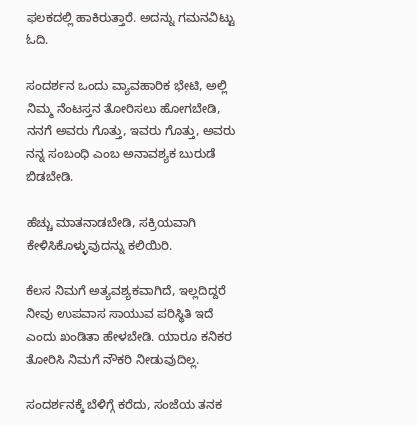ಫಲಕದಲ್ಲಿ ಹಾಕಿರುತ್ತಾರೆ. ಅದನ್ನು ಗಮನವಿಟ್ಟು ಓದಿ.

ಸಂದರ್ಶನ ಒಂದು ವ್ಯಾವಹಾರಿಕ ಭೇಟಿ, ಅಲ್ಲಿ ನಿಮ್ಮ ನೆಂಟಸ್ತನ ತೋರಿಸಲು ಹೋಗಬೇಡಿ, ನನಗೆ ಅವರು ಗೊತ್ತು, ಇವರು ಗೊತ್ತು, ಅವರು ನನ್ನ ಸಂಬಂಧಿ ಎಂಬ ಅನಾವಶ್ಯಕ ಬುರುಡೆ ಬಿಡಬೇಡಿ.

ಹೆಚ್ಚು ಮಾತನಾಡಬೇಡಿ, ಸಕ್ರಿಯವಾಗಿ ಕೇಳಿಸಿಕೊಳ್ಳುವುದನ್ನು ಕಲಿಯಿರಿ.

ಕೆಲಸ ನಿಮಗೆ ಅತ್ಯವಶ್ಯಕವಾಗಿದೆ, ಇಲ್ಲದಿದ್ದರೆ ನೀವು ಉಪವಾಸ ಸಾಯುವ ಪರಿಸ್ಥಿತಿ ಇದೆ ಎಂದು ಖಂಡಿತಾ ಹೇಳಬೇಡಿ. ಯಾರೂ ಕನಿಕರ ತೋರಿಸಿ ನಿಮಗೆ ನೌಕರಿ ನೀಡುವುದಿಲ್ಲ.

ಸಂದರ್ಶನಕ್ಕೆ ಬೆಳಿಗ್ಗೆ ಕರೆದು, ಸಂಜೆಯ ತನಕ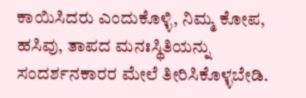ಕಾಯಿಸಿದರು ಎಂದುಕೊಳ್ಳಿ, ನಿಮ್ಮ ಕೋಪ, ಹಸಿವು, ತಾಪದ ಮನಃಸ್ಥಿತಿಯನ್ನು ಸಂದರ್ಶನಕಾರರ ಮೇಲೆ ತೀರಿಸಿಕೊಳ್ಳಬೇಡಿ.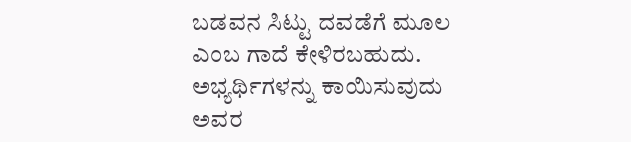ಬಡವನ ಸಿಟ್ಟು ದವಡೆಗೆ ಮೂಲ ಎಂಬ ಗಾದೆ ಕೇಳಿರಬಹುದು. ಅಭ್ಯರ್ಥಿಗಳನ್ನು ಕಾಯಿಸುವುದು ಅವರ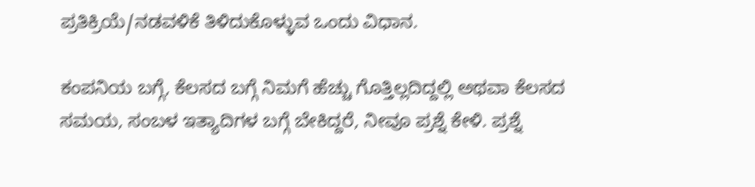ಪ್ರತಿಕ್ರಿಯೆ/ನಡವಳಿಕೆ ತಿಳಿದುಕೊಳ್ಳುವ ಒಂದು ವಿಧಾನ.

ಕಂಪನಿಯ ಬಗ್ಗೆ, ಕೆಲಸದ ಬಗ್ಗೆ ನಿಮಗೆ ಹೆಚ್ಚು ಗೊತ್ತಿಲ್ಲದಿದ್ದಲ್ಲಿ ಅಥವಾ ಕೆಲಸದ ಸಮಯ, ಸಂಬಳ ಇತ್ಯಾದಿಗಳ ಬಗ್ಗೆ ಬೇಕಿದ್ದರೆ, ನೀವೂ ಪ್ರಶ್ನೆ ಕೇಳಿ. ಪ್ರಶ್ನೆ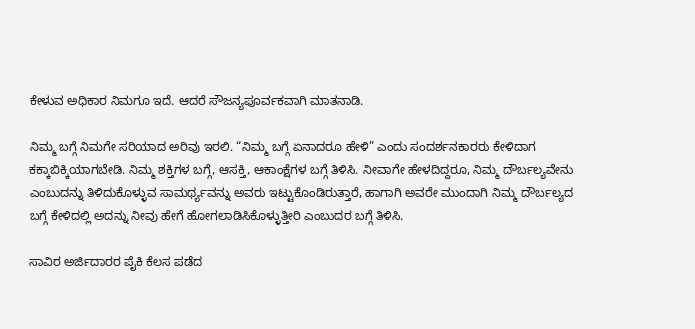ಕೇಳುವ ಅಧಿಕಾರ ನಿಮಗೂ ಇದೆ. ಆದರೆ ಸೌಜನ್ಯಪೂರ್ವಕವಾಗಿ ಮಾತನಾಡಿ.

ನಿಮ್ಮ ಬಗ್ಗೆ ನಿಮಗೇ ಸರಿಯಾದ ಅರಿವು ಇರಲಿ. “ನಿಮ್ಮ ಬಗ್ಗೆ ಏನಾದರೂ ಹೇಳಿ” ಎಂದು ಸಂದರ್ಶನಕಾರರು ಕೇಳಿದಾಗ ಕಕ್ಕಾಬಿಕ್ಕಿಯಾಗಬೇಡಿ. ನಿಮ್ಮ ಶಕ್ತಿಗಳ ಬಗ್ಗೆ, ಆಸಕ್ತಿ, ಆಕಾಂಕ್ಷೆಗಳ ಬಗ್ಗೆ ತಿಳಿಸಿ. ನೀವಾಗೇ ಹೇಳದಿದ್ದರೂ, ನಿಮ್ಮ ದೌರ್ಬಲ್ಯವೇನು ಎಂಬುದನ್ನು ತಿಳಿದುಕೊಳ್ಳುವ ಸಾಮರ್ಥ್ಯವನ್ನು ಅವರು ಇಟ್ಟುಕೊಂಡಿರುತ್ತಾರೆ, ಹಾಗಾಗಿ ಅವರೇ ಮುಂದಾಗಿ ನಿಮ್ಮ ದೌರ್ಬಲ್ಯದ ಬಗ್ಗೆ ಕೇಳಿದಲ್ಲಿ ಅದನ್ನು ನೀವು ಹೇಗೆ ಹೋಗಲಾಡಿಸಿಕೊಳ್ಳುತ್ತೀರಿ ಎಂಬುದರ ಬಗ್ಗೆ ತಿಳಿಸಿ.

ಸಾವಿರ ಅರ್ಜಿದಾರರ ಪೈಕಿ ಕೆಲಸ ಪಡೆದ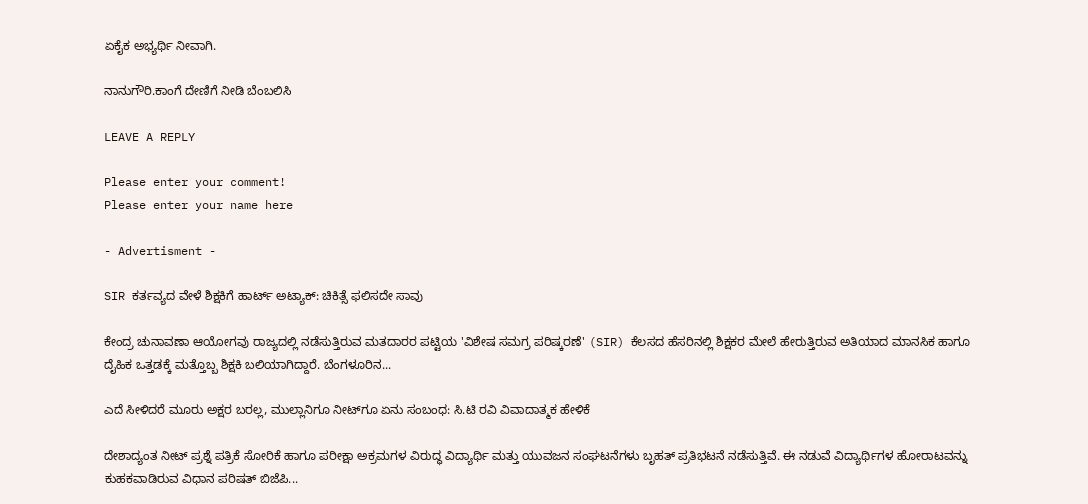ಏಕೈಕ ಅಭ್ಯರ್ಥಿ ನೀವಾಗಿ.

ನಾನುಗೌರಿ.ಕಾಂಗೆ ದೇಣಿಗೆ ನೀಡಿ ಬೆಂಬಲಿಸಿ

LEAVE A REPLY

Please enter your comment!
Please enter your name here

- Advertisment -

SIR ಕರ್ತವ್ಯದ ವೇಳೆ ಶಿಕ್ಷಕಿಗೆ ಹಾರ್ಟ್ ಅಟ್ಯಾಕ್: ಚಿಕಿತ್ಸೆ ಫಲಿಸದೇ ಸಾವು

ಕೇಂದ್ರ ಚುನಾವಣಾ ಆಯೋಗವು ರಾಜ್ಯದಲ್ಲಿ ನಡೆಸುತ್ತಿರುವ ಮತದಾರರ ಪಟ್ಟಿಯ 'ವಿಶೇಷ ಸಮಗ್ರ ಪರಿಷ್ಕರಣೆ' (SIR) ಕೆಲಸದ ಹೆಸರಿನಲ್ಲಿ ಶಿಕ್ಷಕರ ಮೇಲೆ ಹೇರುತ್ತಿರುವ ಅತಿಯಾದ ಮಾನಸಿಕ ಹಾಗೂ ದೈಹಿಕ ಒತ್ತಡಕ್ಕೆ ಮತ್ತೊಬ್ಬ ಶಿಕ್ಷಕಿ ಬಲಿಯಾಗಿದ್ದಾರೆ. ಬೆಂಗಳೂರಿನ...

ಎದೆ ಸೀಳಿದರೆ ಮೂರು ಅಕ್ಷರ ಬರಲ್ಲ, ಮುಲ್ಲಾನಿಗೂ ನೀಟ್‌ಗೂ ಏನು ಸಂಬಂಧ: ಸಿ.ಟಿ ರವಿ ವಿವಾದಾತ್ಮಕ ಹೇಳಿಕೆ

ದೇಶಾದ್ಯಂತ ನೀಟ್ ಪ್ರಶ್ನೆ ಪತ್ರಿಕೆ ಸೋರಿಕೆ ಹಾಗೂ ಪರೀಕ್ಷಾ ಅಕ್ರಮಗಳ ವಿರುದ್ಧ ವಿದ್ಯಾರ್ಥಿ ಮತ್ತು ಯುವಜನ ಸಂಘಟನೆಗಳು ಬೃಹತ್ ಪ್ರತಿಭಟನೆ ನಡೆಸುತ್ತಿವೆ. ಈ ನಡುವೆ ವಿದ್ಯಾರ್ಥಿಗಳ ಹೋರಾಟವನ್ನು ಕುಹಕವಾಡಿರುವ ವಿಧಾನ ಪರಿಷತ್ ಬಿಜೆಪಿ...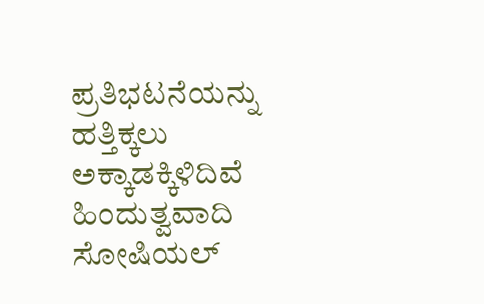ಪ್ರತಿಭಟನೆಯನ್ನು ಹತ್ತಿಕ್ಕಲು ಅಕ್ಕಾಡಕ್ಕಿಳಿದಿವೆ ಹಿಂದುತ್ವವಾದಿ ಸೋಷಿಯಲ್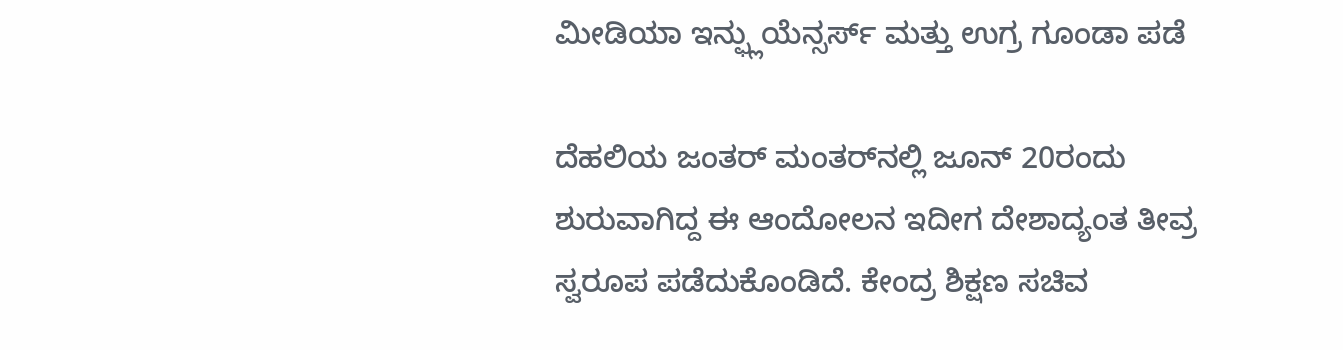ಮೀಡಿಯಾ ಇನ್ಫ್ಲುಯೆನ್ಸರ್ಸ್‌ ಮತ್ತು ಉಗ್ರ ಗೂಂಡಾ ಪಡೆ

ದೆಹಲಿಯ ಜಂತರ್ ಮಂತರ್‌ನಲ್ಲಿ ಜೂನ್ 20ರಂದು ಶುರುವಾಗಿದ್ದ ಈ ಆಂದೋಲನ ಇದೀಗ ದೇಶಾದ್ಯಂತ ತೀವ್ರ ಸ್ವರೂಪ ಪಡೆದುಕೊಂಡಿದೆ. ಕೇಂದ್ರ ಶಿಕ್ಷಣ ಸಚಿವ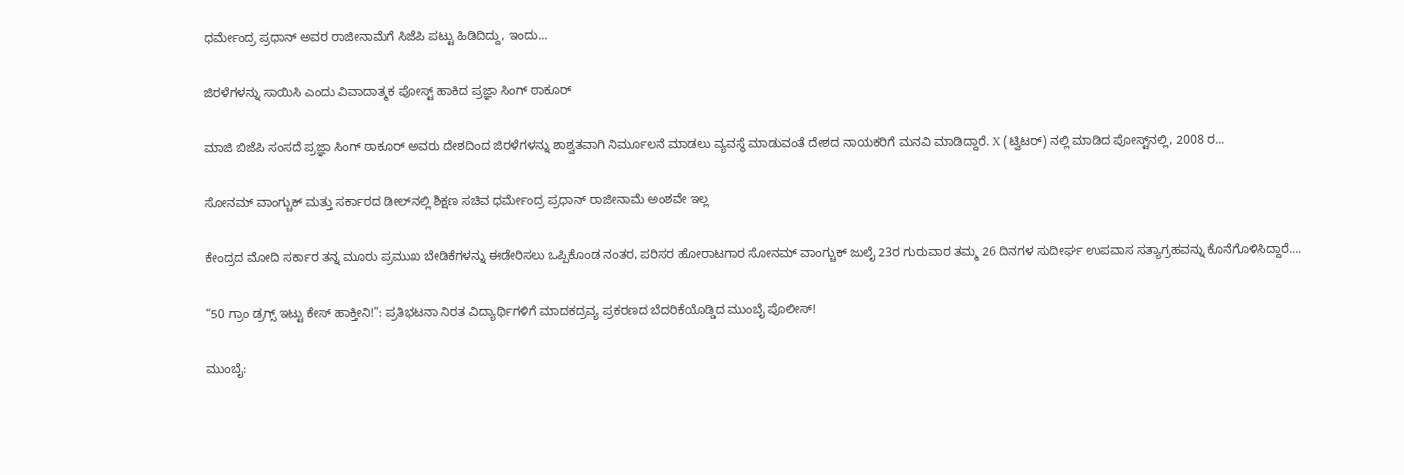ಧರ್ಮೇಂದ್ರ ಪ್ರಧಾನ್ ಅವರ ರಾಜೀನಾಮೆಗೆ ಸಿಜೆಪಿ ಪಟ್ಟು ಹಿಡಿದಿದ್ದು, ಇಂದು...

ಜಿರಳೆಗಳನ್ನು ಸಾಯಿಸಿ ಎಂದು ವಿವಾದಾತ್ಮಕ ಪೋಸ್ಟ್‌ ಹಾಕಿದ ಪ್ರಜ್ಞಾ ಸಿಂಗ್ ಠಾಕೂರ್

ಮಾಜಿ ಬಿಜೆಪಿ ಸಂಸದೆ ಪ್ರಜ್ಞಾ ಸಿಂಗ್ ಠಾಕೂರ್ ಅವರು ದೇಶದಿಂದ ಜಿರಳೆಗಳನ್ನು ಶಾಶ್ವತವಾಗಿ ನಿರ್ಮೂಲನೆ ಮಾಡಲು ವ್ಯವಸ್ಥೆ ಮಾಡುವಂತೆ ದೇಶದ ನಾಯಕರಿಗೆ ಮನವಿ ಮಾಡಿದ್ದಾರೆ. X (ಟ್ವಿಟರ್) ನಲ್ಲಿ ಮಾಡಿದ ಪೋಸ್ಟ್‌ನಲ್ಲಿ, 2008 ರ...

ಸೋನಮ್ ವಾಂಗ್ಚುಕ್ ಮತ್ತು ಸರ್ಕಾರದ ಡೀಲ್‌ನಲ್ಲಿ ಶಿಕ್ಷಣ ಸಚಿವ ಧರ್ಮೇಂದ್ರ ಪ್ರಧಾನ್ ರಾಜೀನಾಮೆ ಅಂಶವೇ ಇಲ್ಲ

ಕೇಂದ್ರದ ಮೋದಿ ಸರ್ಕಾರ ತನ್ನ ಮೂರು ಪ್ರಮುಖ ಬೇಡಿಕೆಗಳನ್ನು ಈಡೇರಿಸಲು ಒಪ್ಪಿಕೊಂಡ ನಂತರ, ಪರಿಸರ ಹೋರಾಟಗಾರ ಸೋನಮ್ ವಾಂಗ್ಚುಕ್ ಜುಲೈ 23ರ ಗುರುವಾರ ತಮ್ಮ 26 ದಿನಗಳ ಸುದೀರ್ಘ ಉಪವಾಸ ಸತ್ಯಾಗ್ರಹವನ್ನು ಕೊನೆಗೊಳಿಸಿದ್ದಾರೆ....

“50 ಗ್ರಾಂ ಡ್ರಗ್ಸ್ ಇಟ್ಟು ಕೇಸ್ ಹಾಕ್ತೀನಿ!”: ಪ್ರತಿಭಟನಾ ನಿರತ ವಿದ್ಯಾರ್ಥಿಗಳಿಗೆ ಮಾದಕದ್ರವ್ಯ ಪ್ರಕರಣದ ಬೆದರಿಕೆಯೊಡ್ಡಿದ ಮುಂಬೈ ಪೊಲೀಸ್!

ಮುಂಬೈ: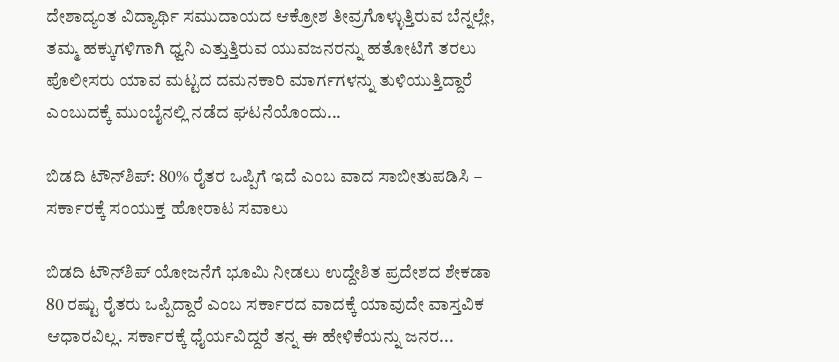ದೇಶಾದ್ಯಂತ ವಿದ್ಯಾರ್ಥಿ ಸಮುದಾಯದ ಆಕ್ರೋಶ ತೀವ್ರಗೊಳ್ಳುತ್ತಿರುವ ಬೆನ್ನಲ್ಲೇ, ತಮ್ಮ ಹಕ್ಕುಗಳಿಗಾಗಿ ಧ್ವನಿ ಎತ್ತುತ್ತಿರುವ ಯುವಜನರನ್ನು ಹತೋಟಿಗೆ ತರಲು ಪೊಲೀಸರು ಯಾವ ಮಟ್ಟದ ದಮನಕಾರಿ ಮಾರ್ಗಗಳನ್ನು ತುಳಿಯುತ್ತಿದ್ದಾರೆ ಎಂಬುದಕ್ಕೆ ಮುಂಬೈನಲ್ಲಿ ನಡೆದ ಘಟನೆಯೊಂದು...

ಬಿಡದಿ ಟೌನ್‌ಶಿಪ್: 80% ರೈತರ ಒಪ್ಪಿಗೆ ಇದೆ ಎಂಬ ವಾದ ಸಾಬೀತುಪಡಿಸಿ – ಸರ್ಕಾರಕ್ಕೆ ಸಂಯುಕ್ತ ಹೋರಾಟ ಸವಾಲು

ಬಿಡದಿ ಟೌನ್‌ಶಿಪ್ ಯೋಜನೆಗೆ ಭೂಮಿ ನೀಡಲು ಉದ್ದೇಶಿತ ಪ್ರದೇಶದ ಶೇಕಡಾ 80 ರಷ್ಟು ರೈತರು ಒಪ್ಪಿದ್ದಾರೆ ಎಂಬ ಸರ್ಕಾರದ ವಾದಕ್ಕೆ ಯಾವುದೇ ವಾಸ್ತವಿಕ ಆಧಾರವಿಲ್ಲ. ಸರ್ಕಾರಕ್ಕೆ ಧೈರ್ಯವಿದ್ದರೆ ತನ್ನ ಈ ಹೇಳಿಕೆಯನ್ನು ಜನರ...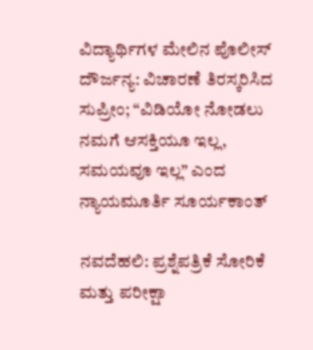ವಿದ್ಯಾರ್ಥಿಗಳ ಮೇಲಿನ ಪೊಲೀಸ್ ದೌರ್ಜನ್ಯ: ವಿಚಾರಣೆ ತಿರಸ್ಕರಿಸಿದ ಸುಪ್ರೀಂ; “ವಿಡಿಯೋ ನೋಡಲು ನಮಗೆ ಆಸಕ್ತಿಯೂ ಇಲ್ಲ, ಸಮಯವೂ ಇಲ್ಲ” ಎಂದ ನ್ಯಾಯಮೂರ್ತಿ ಸೂರ್ಯಕಾಂತ್

ನವದೆಹಲಿ: ಪ್ರಶ್ನೆಪತ್ರಿಕೆ ಸೋರಿಕೆ ಮತ್ತು ಪರೀಕ್ಷಾ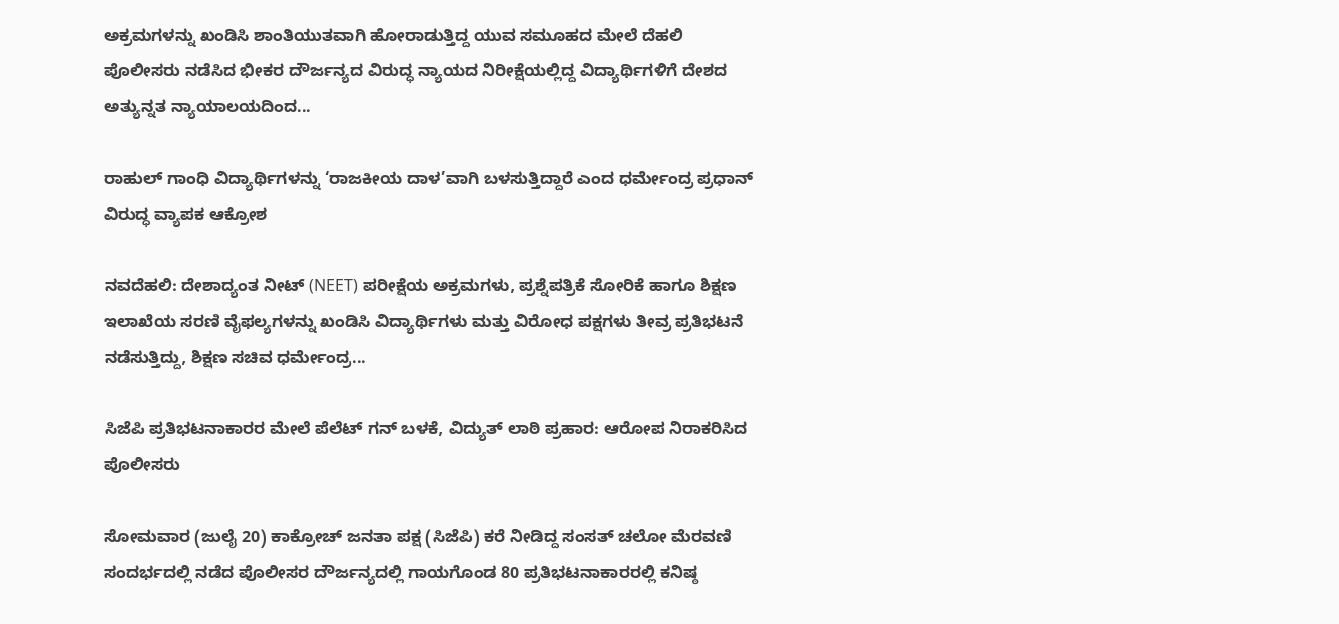ಅಕ್ರಮಗಳನ್ನು ಖಂಡಿಸಿ ಶಾಂತಿಯುತವಾಗಿ ಹೋರಾಡುತ್ತಿದ್ದ ಯುವ ಸಮೂಹದ ಮೇಲೆ ದೆಹಲಿ ಪೊಲೀಸರು ನಡೆಸಿದ ಭೀಕರ ದೌರ್ಜನ್ಯದ ವಿರುದ್ಧ ನ್ಯಾಯದ ನಿರೀಕ್ಷೆಯಲ್ಲಿದ್ದ ವಿದ್ಯಾರ್ಥಿಗಳಿಗೆ ದೇಶದ ಅತ್ಯುನ್ನತ ನ್ಯಾಯಾಲಯದಿಂದ...

ರಾಹುಲ್ ಗಾಂಧಿ ವಿದ್ಯಾರ್ಥಿಗಳನ್ನು ‘ರಾಜಕೀಯ ದಾಳ’ವಾಗಿ ಬಳಸುತ್ತಿದ್ದಾರೆ ಎಂದ ಧರ್ಮೇಂದ್ರ ಪ್ರಧಾನ್ ವಿರುದ್ಧ ವ್ಯಾಪಕ ಆಕ್ರೋಶ

ನವದೆಹಲಿ: ದೇಶಾದ್ಯಂತ ನೀಟ್ (NEET) ಪರೀಕ್ಷೆಯ ಅಕ್ರಮಗಳು, ಪ್ರಶ್ನೆಪತ್ರಿಕೆ ಸೋರಿಕೆ ಹಾಗೂ ಶಿಕ್ಷಣ ಇಲಾಖೆಯ ಸರಣಿ ವೈಫಲ್ಯಗಳನ್ನು ಖಂಡಿಸಿ ವಿದ್ಯಾರ್ಥಿಗಳು ಮತ್ತು ವಿರೋಧ ಪಕ್ಷಗಳು ತೀವ್ರ ಪ್ರತಿಭಟನೆ ನಡೆಸುತ್ತಿದ್ದು, ಶಿಕ್ಷಣ ಸಚಿವ ಧರ್ಮೇಂದ್ರ...

ಸಿಜೆಪಿ ಪ್ರತಿಭಟನಾಕಾರರ ಮೇಲೆ ಪೆಲೆಟ್ ಗನ್ ಬಳಕೆ, ವಿದ್ಯುತ್ ಲಾಠಿ ಪ್ರಹಾರ: ಆರೋಪ ನಿರಾಕರಿಸಿದ ಪೊಲೀಸರು

ಸೋಮವಾರ (ಜುಲೈ 20) ಕಾಕ್ರೋಚ್ ಜನತಾ ಪಕ್ಷ (ಸಿಜೆಪಿ) ಕರೆ ನೀಡಿದ್ದ ಸಂಸತ್ ಚಲೋ ಮೆರವಣಿ ಸಂದರ್ಭದಲ್ಲಿ ನಡೆದ ಪೊಲೀಸರ ದೌರ್ಜನ್ಯದಲ್ಲಿ ಗಾಯಗೊಂಡ 80 ಪ್ರತಿಭಟನಾಕಾರರಲ್ಲಿ ಕನಿಷ್ಠ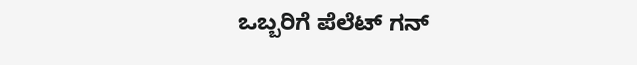ಒಬ್ಬರಿಗೆ ಪೆಲೆಟ್ ಗನ್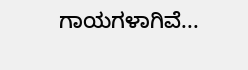ಗಾಯಗಳಾಗಿವೆ...